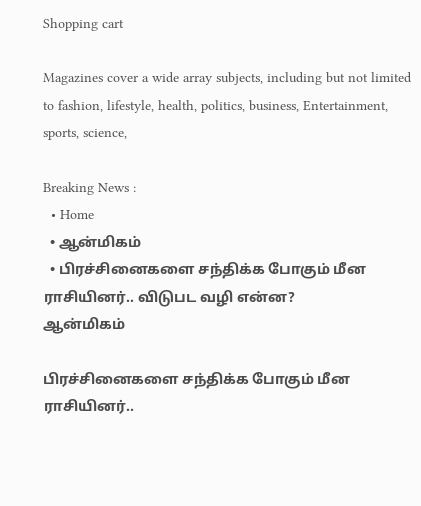Shopping cart

Magazines cover a wide array subjects, including but not limited to fashion, lifestyle, health, politics, business, Entertainment, sports, science,

Breaking News :
  • Home
  • ஆன்மிகம்
  • பிரச்சினைகளை சந்திக்க போகும் மீன ராசியினர்.. விடுபட வழி என்ன?
ஆன்மிகம்

பிரச்சினைகளை சந்திக்க போகும் மீன ராசியினர்..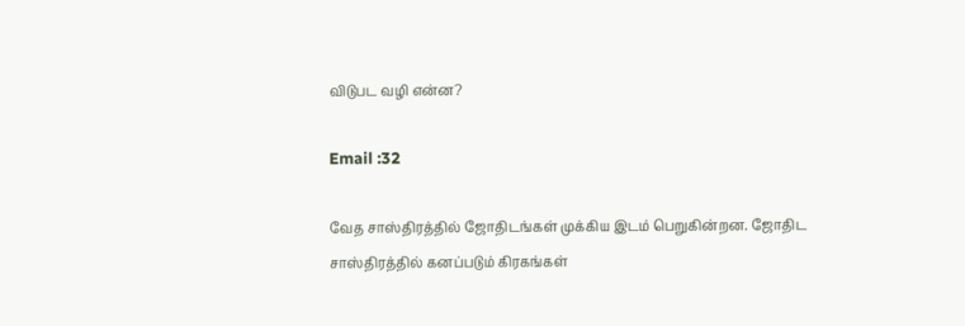விடுபட வழி என்ன?

Email :32

வேத சாஸ்திரத்தில் ஜோதிடங்கள் முக்கிய இடம் பெறுகின்றன. ஜோதிட சாஸ்திரத்தில் கனப்படும் கிரகங்கள்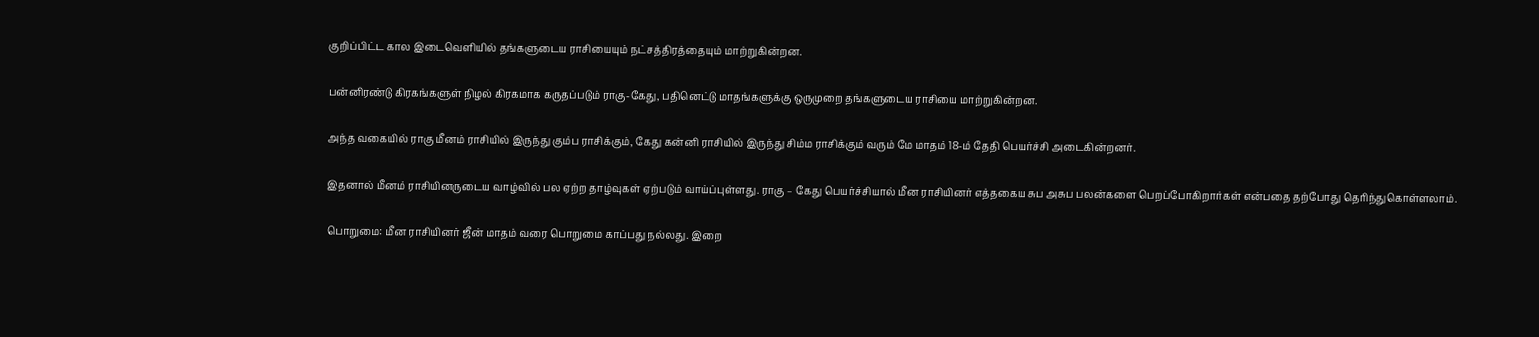குறிப்பிட்ட கால இடைவெளியில் தங்களுடைய ராசியையும் நட்சத்திரத்தையும் மாற்றுகின்றன.

பன்னிரண்டு கிரகங்களுள் நிழல் கிரகமாக கருதப்படும் ராகு-கேது, பதினெட்டு மாதங்களுக்கு ஒருமுறை தங்களுடைய ராசியை மாற்றுகின்றன.

அந்த வகையில் ராகு மீனம் ராசியில் இருந்து கும்ப ராசிக்கும், கேது கன்னி ராசியில் இருந்து சிம்ம ராசிக்கும் வரும் மே மாதம் 18-ம் தேதி பெயர்ச்சி அடைகின்றனர்.

இதனால் மீனம் ராசியினருடைய வாழ்வில் பல ஏற்ற தாழ்வுகள் ஏற்படும் வாய்ப்புள்ளது. ராகு – கேது பெயர்ச்சியால் மீன ராசியினர் எத்தகைய சுப அசுப பலன்களை பெறப்போகிறார்கள் என்பதை தற்போது தெரிந்துகொள்ளலாம்.

பொறுமை: மீன ராசியினர் ஜீன் மாதம் வரை பொறுமை காப்பது நல்லது. இறை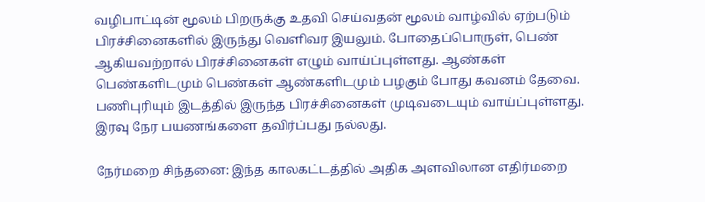வழிபாட்டின் மூலம் பிறருக்கு உதவி செய்வதன் மூலம் வாழ்வில் ஏற்படும் பிரச்சினைகளில் இருந்து வெளிவர இயலும். போதைப்பொருள், பெண் ஆகியவற்றால் பிரச்சினைகள் எழும் வாய்ப்புள்ளது. ஆண்கள் பெண்களிடமும் பெண்கள் ஆண்களிடமும் பழகும் போது கவனம் தேவை. பணிபுரியும் இடத்தில் இருந்த பிரச்சினைகள் முடிவடையும் வாய்ப்புள்ளது. இரவு நேர பயணங்களை தவிர்ப்பது நல்லது.

நேர்மறை சிந்தனை: இந்த காலகட்டத்தில் அதிக அளவிலான எதிர்மறை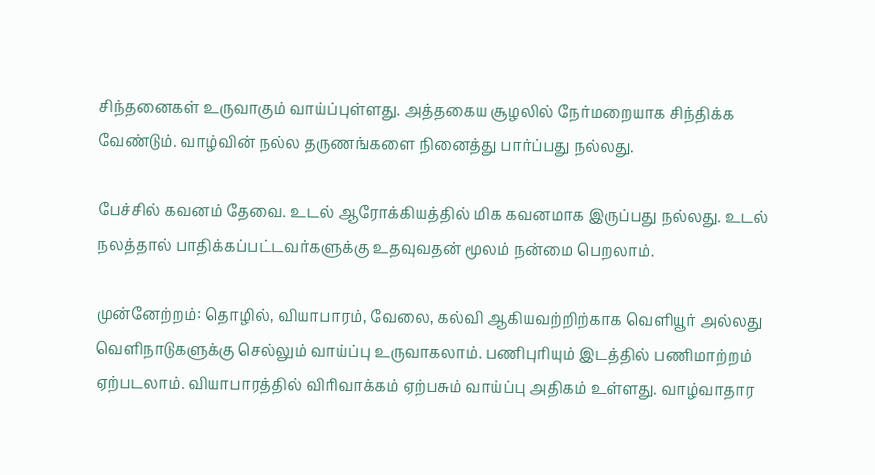சிந்தனைகள் உருவாகும் வாய்ப்புள்ளது. அத்தகைய சூழலில் நேர்மறையாக சிந்திக்க வேண்டும். வாழ்வின் நல்ல தருணங்களை நினைத்து பார்ப்பது நல்லது.

பேச்சில் கவனம் தேவை. உடல் ஆரோக்கியத்தில் மிக கவனமாக இருப்பது நல்லது. உடல் நலத்தால் பாதிக்கப்பட்டவர்களுக்கு உதவுவதன் மூலம் நன்மை பெறலாம்.

முன்னேற்றம்: தொழில், வியாபாரம், வேலை, கல்வி ஆகியவற்றிற்காக வெளியூர் அல்லது வெளிநாடுகளுக்கு செல்லும் வாய்ப்பு உருவாகலாம். பணிபுரியும் இடத்தில் பணிமாற்றம் ஏற்படலாம். வியாபாரத்தில் விரிவாக்கம் ஏற்பசும் வாய்ப்பு அதிகம் உள்ளது. வாழ்வாதார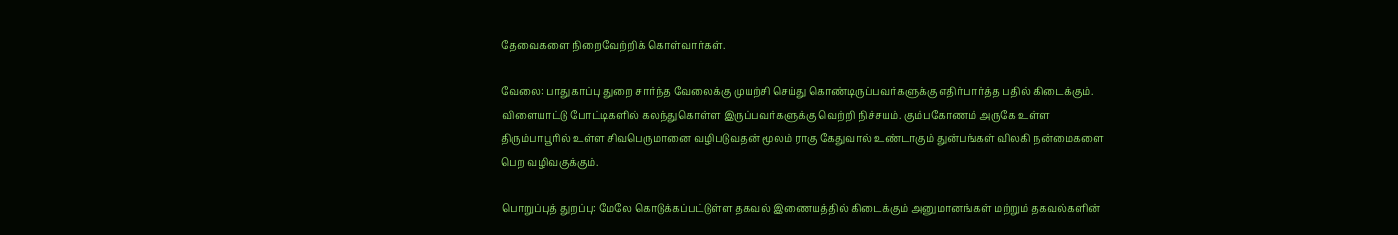தேவைகளை நிறைவேற்றிக் கொள்வார்கள்.

வேலை: பாதுகாப்பு துறை சார்ந்த வேலைக்கு முயற்சி செய்து கொண்டிருப்பவர்களுக்கு எதிர்பார்த்த பதில் கிடைக்கும். விளையாட்டு போட்டிகளில் கலந்துகொள்ள இருப்பவர்களுக்கு வெற்றி நிச்சயம். கும்பகோணம் அருகே உள்ள திரும்பாபூரில் உள்ள சிவபெருமானை வழிபடுவதன் மூலம் ராகு கேதுவால் உண்டாகும் துன்பங்கள் விலகி நன்மைகளை பெற வழிவகுக்கும்.

பொறுப்புத் துறப்பு: மேலே கொடுக்கப்பட்டுள்ள தகவல் இணையத்தில் கிடைக்கும் அனுமானங்கள் மற்றும் தகவல்களின்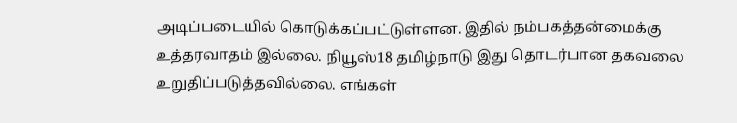அடிப்படையில் கொடுக்கப்பட்டுள்ளன. இதில் நம்பகத்தன்மைக்கு உத்தரவாதம் இல்லை. நியூஸ்18 தமிழ்நாடு இது தொடர்பான தகவலை உறுதிப்படுத்தவில்லை. எங்கள்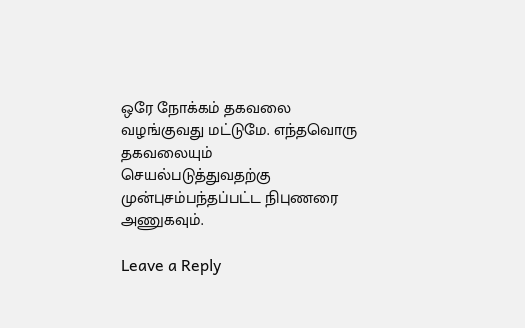ஒரே நோக்கம் தகவலை வழங்குவது மட்டுமே. எந்தவொரு தகவலையும் செயல்படுத்துவதற்கு முன்புசம்பந்தப்பட்ட நிபுணரை அணுகவும்.

Leave a Reply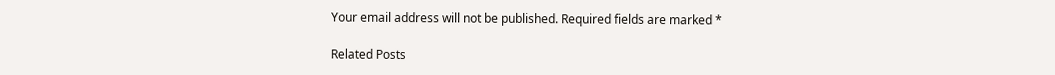Your email address will not be published. Required fields are marked *

Related Posts